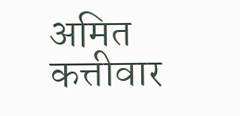अमित कत्तीवार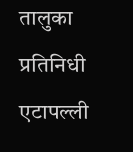तालुका प्रतिनिधी
एटापल्ली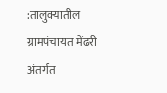:तालुक्यातील ग्रामपंचायत मेंढरी अंतर्गत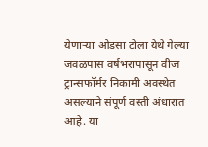येणाऱ्या ओडसा टोला येथे गेल्या जवळपास वर्षभरापासून वीज ट्रान्सफॉर्मर निकामी अवस्थेत असल्याने संपूर्ण वस्ती अंधारात आहे. या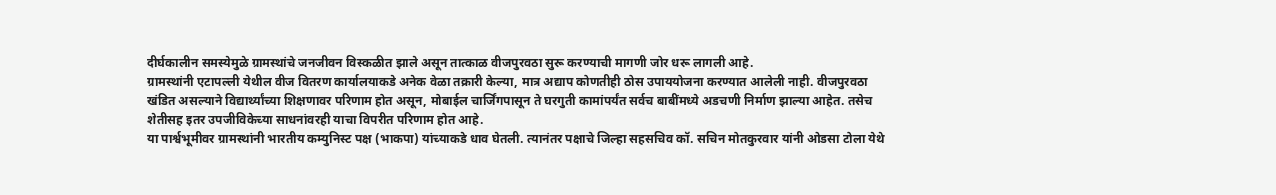दीर्घकालीन समस्येमुळे ग्रामस्थांचे जनजीवन विस्कळीत झाले असून तात्काळ वीजपुरवठा सुरू करण्याची मागणी जोर धरू लागली आहे.
ग्रामस्थांनी एटापल्ली येथील वीज वितरण कार्यालयाकडे अनेक वेळा तक्रारी केल्या, मात्र अद्याप कोणतीही ठोस उपाययोजना करण्यात आलेली नाही. वीजपुरवठा खंडित असल्याने विद्यार्थ्यांच्या शिक्षणावर परिणाम होत असून, मोबाईल चार्जिंगपासून ते घरगुती कामांपर्यंत सर्वच बाबींमध्ये अडचणी निर्माण झाल्या आहेत. तसेच शेतीसह इतर उपजीविकेच्या साधनांवरही याचा विपरीत परिणाम होत आहे.
या पार्श्वभूमीवर ग्रामस्थांनी भारतीय कम्युनिस्ट पक्ष (भाकपा) यांच्याकडे धाव घेतली. त्यानंतर पक्षाचे जिल्हा सहसचिव कॉ. सचिन मोतकुरवार यांनी ओडसा टोला येथे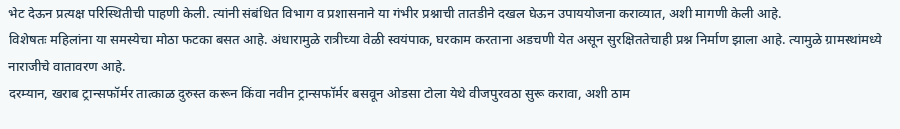भेट देऊन प्रत्यक्ष परिस्थितीची पाहणी केली. त्यांनी संबंधित विभाग व प्रशासनाने या गंभीर प्रश्नाची तातडीने दखल घेऊन उपाययोजना कराव्यात, अशी मागणी केली आहे.
विशेषतः महिलांना या समस्येचा मोठा फटका बसत आहे. अंधारामुळे रात्रीच्या वेळी स्वयंपाक, घरकाम करताना अडचणी येत असून सुरक्षिततेचाही प्रश्न निर्माण झाला आहे. त्यामुळे ग्रामस्थांमध्ये नाराजीचे वातावरण आहे.
दरम्यान, खराब ट्रान्सफॉर्मर तात्काळ दुरुस्त करून किंवा नवीन ट्रान्सफॉर्मर बसवून ओडसा टोला येथे वीजपुरवठा सुरू करावा, अशी ठाम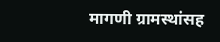मागणी ग्रामस्थांसह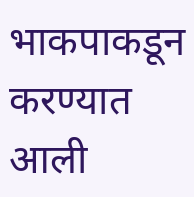भाकपाकडून करण्यात आली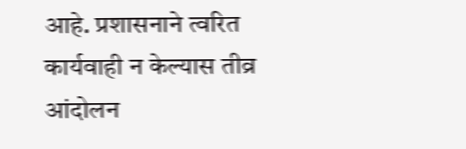आहे. प्रशासनाने त्वरित कार्यवाही न केल्यास तीव्र आंदोलन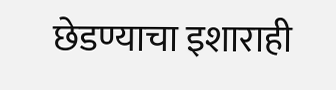छेडण्याचा इशाराही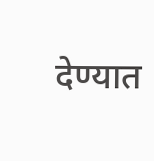देण्यात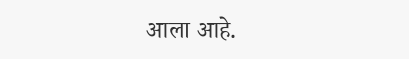आला आहे.